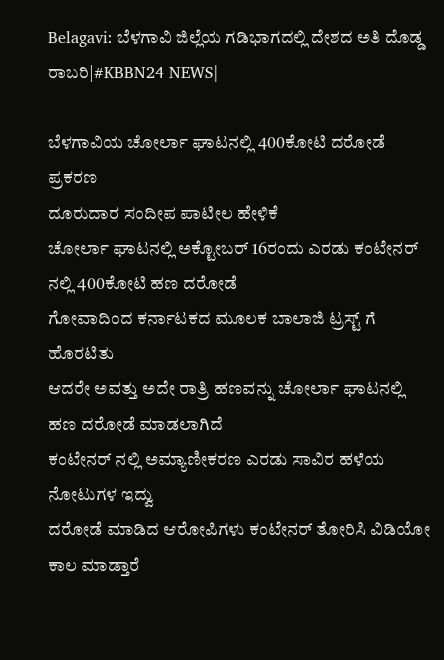Belagavi: ಬೆಳಗಾವಿ ಜಿಲ್ಲೆಯ ಗಡಿಭಾಗದಲ್ಲಿ ದೇಶದ ಅತಿ ದೊಡ್ಡ ರಾಬರಿ|#KBBN24 NEWS|

ಬೆಳಗಾವಿಯ ಚೋರ್ಲಾ ಘಾಟನಲ್ಲಿ 400ಕೋಟಿ ದರೋಡೆ ಪ್ರಕರಣ
ದೂರುದಾರ ಸಂದೀಪ ಪಾಟೀಲ ಹೇಳಿಕೆ
ಚೋರ್ಲಾ ಘಾಟನಲ್ಲಿ ಅಕ್ಟೋಬರ್ 16ರಂದು ಎರಡು ಕಂಟೇನರ್ ನಲ್ಲಿ 400ಕೋಟಿ ಹಣ ದರೋಡೆ
ಗೋವಾದಿಂದ ಕರ್ನಾಟಕದ ಮೂಲಕ ಬಾಲಾಜಿ ಟ್ರಸ್ಟ್ ಗೆ ಹೊರಟಿತು
ಆದರೇ ಅವತ್ತು ಅದೇ ರಾತ್ರಿ ಹಣವನ್ನು ಚೋರ್ಲಾ ಘಾಟನಲ್ಲಿ ಹಣ ದರೋಡೆ ಮಾಡಲಾಗಿದೆ
ಕಂಟೇನರ್ ನಲ್ಲಿ ಅಮ್ಯಾಣೀಕರಣ ಎರಡು ಸಾವಿರ ಹಳೆಯ ನೋಟುಗಳ ಇದ್ವು
ದರೋಡೆ ಮಾಡಿದ ಆರೋಪಿಗಳು ಕಂಟೇನರ್ ತೋರಿಸಿ ವಿಡಿಯೋ ಕಾಲ ಮಾಡ್ತಾರೆ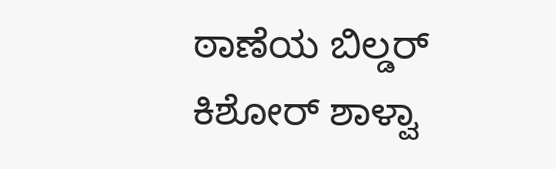ಠಾಣೆಯ ಬಿಲ್ಡರ್ ಕಿಶೋರ್ ಶಾಳ್ವಾ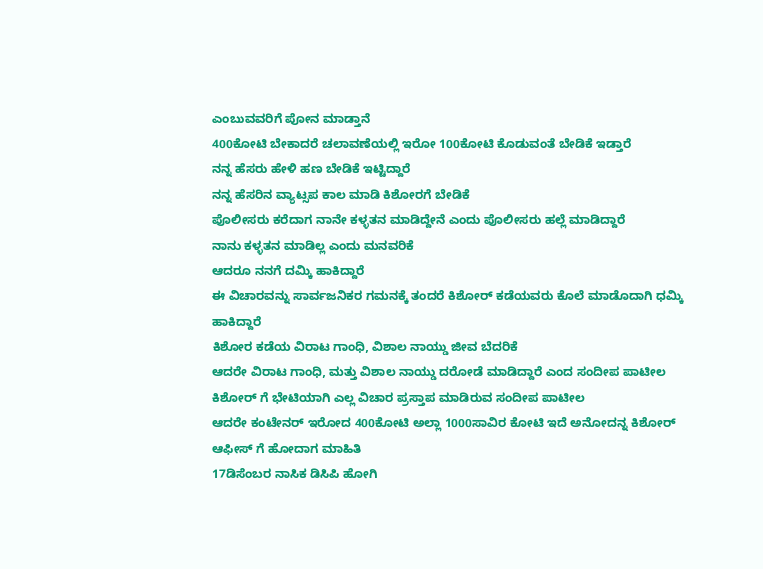ಎಂಬುವವರಿಗೆ ಪೋನ ಮಾಡ್ತಾನೆ
400ಕೋಟಿ ಬೇಕಾದರೆ ಚಲಾವಣೆಯಲ್ಲಿ ಇರೋ 100ಕೋಟಿ ಕೊಡುವಂತೆ ಬೇಡಿಕೆ ಇಡ್ತಾರೆ
ನನ್ನ ಹೆಸರು ಹೇಳಿ ಹಣ ಬೇಡಿಕೆ ಇಟ್ಟಿದ್ದಾರೆ
ನನ್ನ ಹೆಸರಿನ ವ್ಯಾಟ್ಸಪ ಕಾಲ ಮಾಡಿ ಕಿಶೋರಗೆ ಬೇಡಿಕೆ
ಪೊಲೀಸರು ಕರೆದಾಗ ನಾನೇ ಕಳ್ಳತನ ಮಾಡಿದ್ದೇನೆ ಎಂದು ಪೊಲೀಸರು ಹಲ್ಲೆ ಮಾಡಿದ್ದಾರೆ
ನಾನು ಕಳ್ಳತನ ಮಾಡಿಲ್ಲ ಎಂದು ಮನವರಿಕೆ
ಆದರೂ ನನಗೆ ದಮ್ಕಿ ಹಾಕಿದ್ದಾರೆ
ಈ ವಿಚಾರವನ್ನು ಸಾರ್ವಜನಿಕರ ಗಮನಕ್ಕೆ ತಂದರೆ ಕಿಶೋರ್ ಕಡೆಯವರು ಕೊಲೆ ಮಾಡೊದಾಗಿ ಧಮ್ಕಿ ಹಾಕಿದ್ದಾರೆ
ಕಿಶೋರ ಕಡೆಯ ವಿರಾಟ ಗಾಂಧಿ, ವಿಶಾಲ ನಾಯ್ಡು ಜೀವ ಬೆದರಿಕೆ
ಆದರೇ ವಿರಾಟ ಗಾಂಧಿ, ಮತ್ತು ವಿಶಾಲ ನಾಯ್ಡು ದರೋಡೆ ಮಾಡಿದ್ದಾರೆ ಎಂದ ಸಂದೀಪ ಪಾಟೀಲ
ಕಿಶೋರ್ ಗೆ ಭೇಟಿಯಾಗಿ ಎಲ್ಲ ವಿಚಾರ ಪ್ರಸ್ತಾಪ ಮಾಡಿರುವ ಸಂದೀಪ ಪಾಟೀಲ
ಆದರೇ ಕಂಟೇನರ್ ಇರೋದ 400ಕೋಟಿ ಅಲ್ಲಾ 1000ಸಾವಿರ ಕೋಟಿ ಇದೆ ಅನೋದನ್ನ ಕಿಶೋರ್ ಆಫೀಸ್ ಗೆ ಹೋದಾಗ ಮಾಹಿತಿ
17ಡಿಸೆಂಬರ ನಾಸಿಕ ಡಿಸಿಪಿ ಹೋಗಿ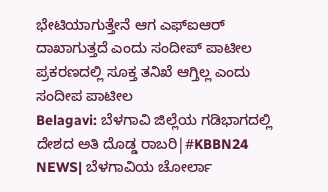ಭೇಟಿಯಾಗುತ್ತೇನೆ ಆಗ ಎಫ್ಐಆರ್ ದಾಖಾಗುತ್ತದೆ ಎಂದು ಸಂದೀಪ್ ಪಾಟೀಲ
ಪ್ರಕರಣದಲ್ಲಿ ಸೂಕ್ತ ತನಿಖೆ ಆಗ್ತಿಲ್ಲ ಎಂದು ಸಂದೀಪ ಪಾಟೀಲ
Belagavi: ಬೆಳಗಾವಿ ಜಿಲ್ಲೆಯ ಗಡಿಭಾಗದಲ್ಲಿ ದೇಶದ ಅತಿ ದೊಡ್ಡ ರಾಬರಿ|#KBBN24 NEWS| ಬೆಳಗಾವಿಯ ಚೋರ್ಲಾ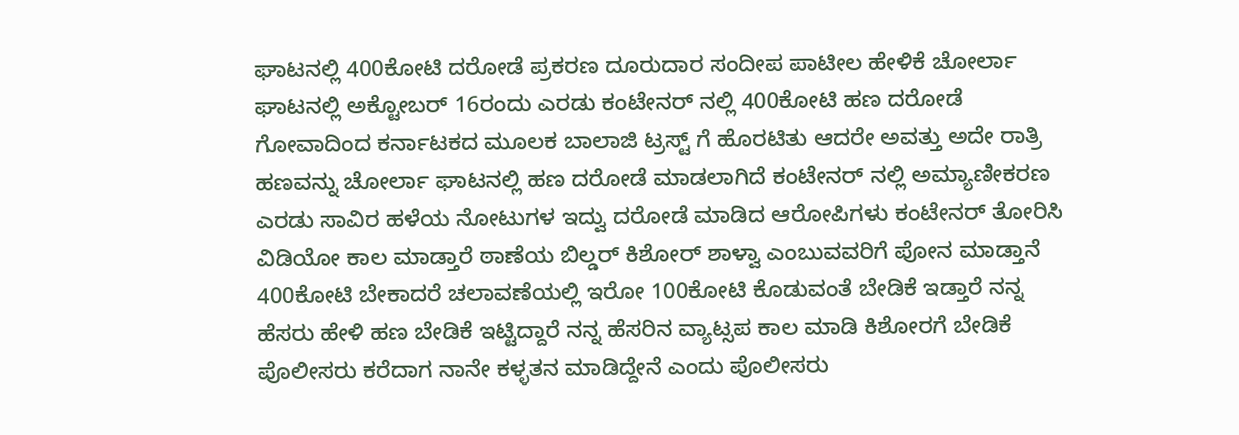ಘಾಟನಲ್ಲಿ 400ಕೋಟಿ ದರೋಡೆ ಪ್ರಕರಣ ದೂರುದಾರ ಸಂದೀಪ ಪಾಟೀಲ ಹೇಳಿಕೆ ಚೋರ್ಲಾ ಘಾಟನಲ್ಲಿ ಅಕ್ಟೋಬರ್ 16ರಂದು ಎರಡು ಕಂಟೇನರ್ ನಲ್ಲಿ 400ಕೋಟಿ ಹಣ ದರೋಡೆ ಗೋವಾದಿಂದ ಕರ್ನಾಟಕದ ಮೂಲಕ ಬಾಲಾಜಿ ಟ್ರಸ್ಟ್ ಗೆ ಹೊರಟಿತು ಆದರೇ ಅವತ್ತು ಅದೇ ರಾತ್ರಿ ಹಣವನ್ನು ಚೋರ್ಲಾ ಘಾಟನಲ್ಲಿ ಹಣ ದರೋಡೆ ಮಾಡಲಾಗಿದೆ ಕಂಟೇನರ್ ನಲ್ಲಿ ಅಮ್ಯಾಣೀಕರಣ ಎರಡು ಸಾವಿರ ಹಳೆಯ ನೋಟುಗಳ ಇದ್ವು ದರೋಡೆ ಮಾಡಿದ ಆರೋಪಿಗಳು ಕಂಟೇನರ್ ತೋರಿಸಿ ವಿಡಿಯೋ ಕಾಲ ಮಾಡ್ತಾರೆ ಠಾಣೆಯ ಬಿಲ್ಡರ್ ಕಿಶೋರ್ ಶಾಳ್ವಾ ಎಂಬುವವರಿಗೆ ಪೋನ ಮಾಡ್ತಾನೆ 400ಕೋಟಿ ಬೇಕಾದರೆ ಚಲಾವಣೆಯಲ್ಲಿ ಇರೋ 100ಕೋಟಿ ಕೊಡುವಂತೆ ಬೇಡಿಕೆ ಇಡ್ತಾರೆ ನನ್ನ ಹೆಸರು ಹೇಳಿ ಹಣ ಬೇಡಿಕೆ ಇಟ್ಟಿದ್ದಾರೆ ನನ್ನ ಹೆಸರಿನ ವ್ಯಾಟ್ಸಪ ಕಾಲ ಮಾಡಿ ಕಿಶೋರಗೆ ಬೇಡಿಕೆ ಪೊಲೀಸರು ಕರೆದಾಗ ನಾನೇ ಕಳ್ಳತನ ಮಾಡಿದ್ದೇನೆ ಎಂದು ಪೊಲೀಸರು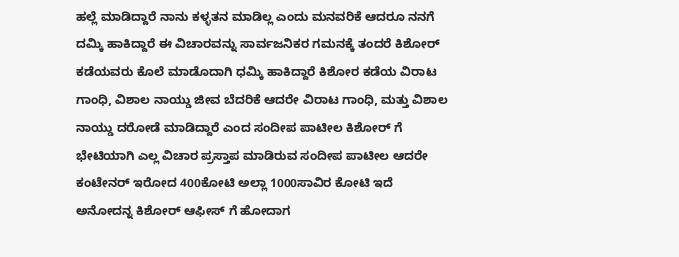ಹಲ್ಲೆ ಮಾಡಿದ್ದಾರೆ ನಾನು ಕಳ್ಳತನ ಮಾಡಿಲ್ಲ ಎಂದು ಮನವರಿಕೆ ಆದರೂ ನನಗೆ ದಮ್ಕಿ ಹಾಕಿದ್ದಾರೆ ಈ ವಿಚಾರವನ್ನು ಸಾರ್ವಜನಿಕರ ಗಮನಕ್ಕೆ ತಂದರೆ ಕಿಶೋರ್ ಕಡೆಯವರು ಕೊಲೆ ಮಾಡೊದಾಗಿ ಧಮ್ಕಿ ಹಾಕಿದ್ದಾರೆ ಕಿಶೋರ ಕಡೆಯ ವಿರಾಟ ಗಾಂಧಿ, ವಿಶಾಲ ನಾಯ್ಡು ಜೀವ ಬೆದರಿಕೆ ಆದರೇ ವಿರಾಟ ಗಾಂಧಿ, ಮತ್ತು ವಿಶಾಲ ನಾಯ್ಡು ದರೋಡೆ ಮಾಡಿದ್ದಾರೆ ಎಂದ ಸಂದೀಪ ಪಾಟೀಲ ಕಿಶೋರ್ ಗೆ ಭೇಟಿಯಾಗಿ ಎಲ್ಲ ವಿಚಾರ ಪ್ರಸ್ತಾಪ ಮಾಡಿರುವ ಸಂದೀಪ ಪಾಟೀಲ ಆದರೇ ಕಂಟೇನರ್ ಇರೋದ 400ಕೋಟಿ ಅಲ್ಲಾ 1000ಸಾವಿರ ಕೋಟಿ ಇದೆ ಅನೋದನ್ನ ಕಿಶೋರ್ ಆಫೀಸ್ ಗೆ ಹೋದಾಗ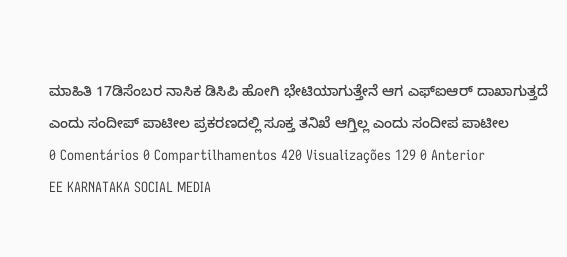ಮಾಹಿತಿ 17ಡಿಸೆಂಬರ ನಾಸಿಕ ಡಿಸಿಪಿ ಹೋಗಿ ಭೇಟಿಯಾಗುತ್ತೇನೆ ಆಗ ಎಫ್ಐಆರ್ ದಾಖಾಗುತ್ತದೆ ಎಂದು ಸಂದೀಪ್ ಪಾಟೀಲ ಪ್ರಕರಣದಲ್ಲಿ ಸೂಕ್ತ ತನಿಖೆ ಆಗ್ತಿಲ್ಲ ಎಂದು ಸಂದೀಪ ಪಾಟೀಲ
0 Comentários 0 Compartilhamentos 420 Visualizações 129 0 Anterior
EE KARNATAKA SOCIAL MEDIA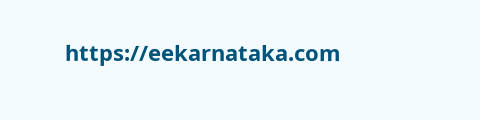https://eekarnataka.com